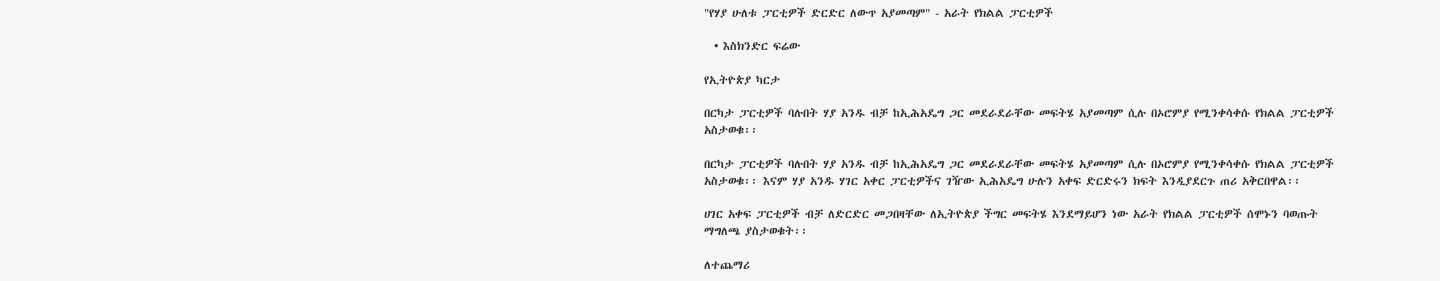"የሃያ ሁለቱ ፓርቲዎች ድርድር ለውጥ አያመጣም" - አራት የክልል ፓርቲዎች

  • እስክንድር ፍሬው

የኢትዮጵያ ካርታ

በርካታ ፓርቲዎች ባሉበት ሃያ አንዱ ብቻ ከኢሕአዴግ ጋር መደራደራቸው መፍትሄ አያመጣም ሲሉ በኦሮምያ የሚንቀሳቀሱ የክልል ፓርቲዎች አስታወቁ፡፡

በርካታ ፓርቲዎች ባሉበት ሃያ አንዱ ብቻ ከኢሕአዴግ ጋር መደራደራቸው መፍትሄ አያመጣም ሲሉ በኦሮምያ የሚንቀሳቀሱ የክልል ፓርቲዎች አስታወቁ፡፡ እናም ሃያ አንዱ ሃገር አቀር ፓርቲዎችና ገዥው ኢሕአዴግ ሁሉን አቀፍ ድርድሩን ክፍት እንዲያደርጉ ጠሪ አቅርበዋል፡፡

ሀገር አቀፍ ፓርቲዎች ብቻ ለድርድር መጋበዛቸው ለኢትዮጵያ ችግር መፍትሄ እንደማይሆን ነው አራት የክልል ፓርቲዎች ሰሞኑን ባወጡት ማግለጫ ያስታወቁት፡፡

ለተጨማሪ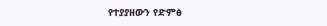የተያያዘውን የድምፅ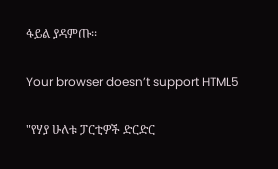ፋይል ያዳምጡ፡፡

Your browser doesn’t support HTML5

"የሃያ ሁለቱ ፓርቲዎች ድርድር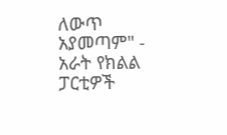ለውጥ አያመጣም" - አራት የክልል ፓርቲዎች